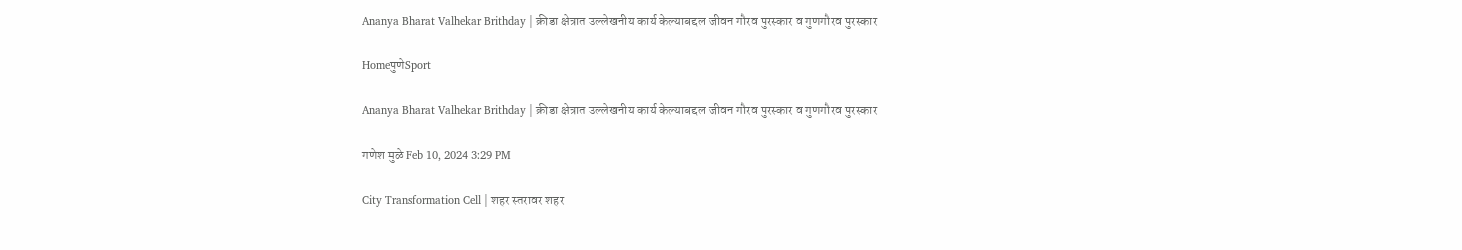Ananya Bharat Valhekar Brithday | क्रीडा क्षेत्रात उल्लेखनीय कार्य केल्याबद्दल जीवन गौरव पुरस्कार व गुणगौरव पुरस्कार

HomeपुणेSport

Ananya Bharat Valhekar Brithday | क्रीडा क्षेत्रात उल्लेखनीय कार्य केल्याबद्दल जीवन गौरव पुरस्कार व गुणगौरव पुरस्कार

गणेश मुळे Feb 10, 2024 3:29 PM

City Transformation Cell | शहर स्तरावर शहर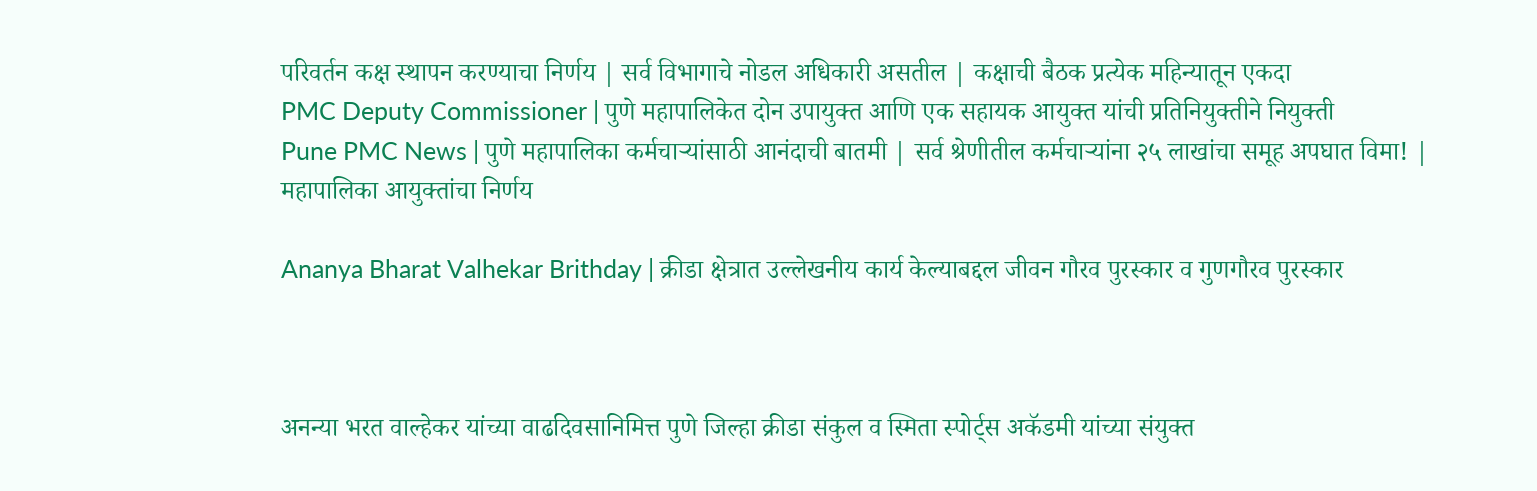परिवर्तन कक्ष स्थापन करण्याचा निर्णय | सर्व विभागाचे नोडल अधिकारी असतील | कक्षाची बैठक प्रत्येक महिन्यातून एकदा
PMC Deputy Commissioner | पुणे महापालिकेत दोन उपायुक्त आणि एक सहायक आयुक्त यांची प्रतिनियुक्तीने नियुक्ती
Pune PMC News | पुणे महापालिका कर्मचाऱ्यांसाठी आनंदाची बातमी | सर्व श्रेणीतील कर्मचाऱ्यांना २५ लाखांचा समूह अपघात विमा! | महापालिका आयुक्तांचा निर्णय

Ananya Bharat Valhekar Brithday | क्रीडा क्षेत्रात उल्लेखनीय कार्य केल्याबद्दल जीवन गौरव पुरस्कार व गुणगौरव पुरस्कार



अनन्या भरत वाल्हेकर यांच्या वाढदिवसानिमित्त पुणे जिल्हा क्रीडा संकुल व स्मिता स्पोर्ट्स अकॅडमी यांच्या संयुक्त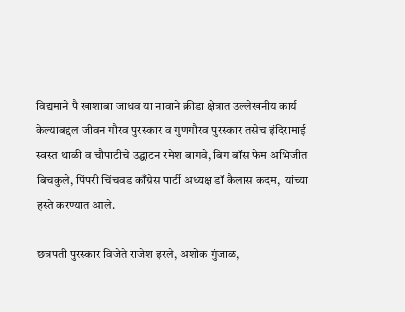विद्यमाने पै खाशाबा जाधव या नावाने क्रीडा क्षेत्रात उल्लेखनीय कार्य केल्याबद्दल जीवन गौरव पुरस्कार व गुणगौरव पुरस्कार तसेच इंदिरामाई स्वस्त थाळी व चौपाटीचे उद्घाटन रमेश बागवे, बिग बॉस फेम अभिजीत बिचकुले, पिंपरी चिंचवड काँग्रेस पार्टी अध्यक्ष डॉ कैलास कदम,  यांच्या हस्ते करण्यात आले.

छत्रपती पुरस्कार विजेते राजेश इरले, अशोक गुंजाळ,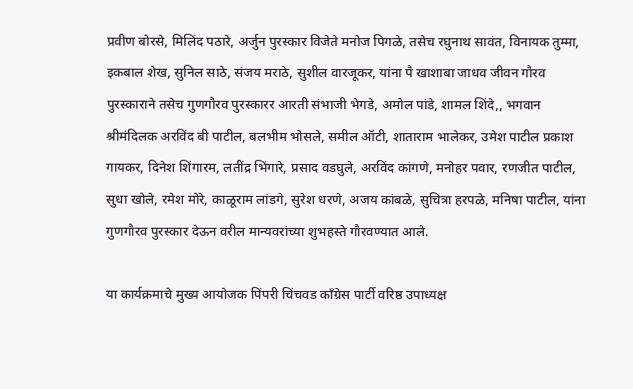प्रवीण बोरसे, मिलिंद पठारे, अर्जुन पुरस्कार विजेते मनोज पिगळे, तसेच रघुनाथ सावंत, विनायक तुम्मा, इकबाल शेख, सुनिल साठे, संजय मराठे, सुशील वारजूकर, यांना पै खाशाबा जाधव जीवन गौरव पुरस्काराने तसेच गुणगौरव पुरस्कारर आरती संभाजी भेगडे, अमोल पांडे, शामल शिंदे,, भगवान श्रीमंदिलक अरविंद बी पाटील, बलभीम भोसले, समील ऑटी, शाताराम भालेकर, उमेश पाटील प्रकाश गायकर, दिनेश शिंगारम, लतींद्र भिंगारे, प्रसाद वडघुले, अरविंद कांगणे, मनोहर पवार, रणजीत पाटील, सुधा खोले, रमेश मोरे, काळूराम लांडगे, सुरेश धरणे, अजय कांबळे, सुचित्रा हरपळे, मनिषा पाटील, यांना गुणगौरव पुरस्कार देऊन वरील मान्यवरांच्या शुभहस्ते गौरवण्यात आले.

या कार्यक्रमाचे मुख्य आयोजक पिंपरी चिंचवड काँग्रेस पार्टी वरिष्ठ उपाध्यक्ष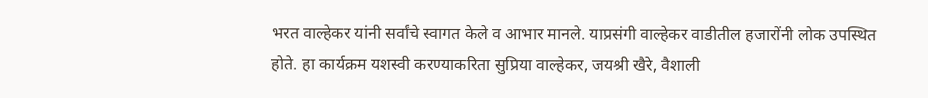भरत वाल्हेकर यांनी सर्वांचे स्वागत केले व आभार मानले. याप्रसंगी वाल्हेकर वाडीतील हजारोंनी लोक उपस्थित होते. हा कार्यक्रम यशस्वी करण्याकरिता सुप्रिया वाल्हेकर, जयश्री खैरे, वैशाली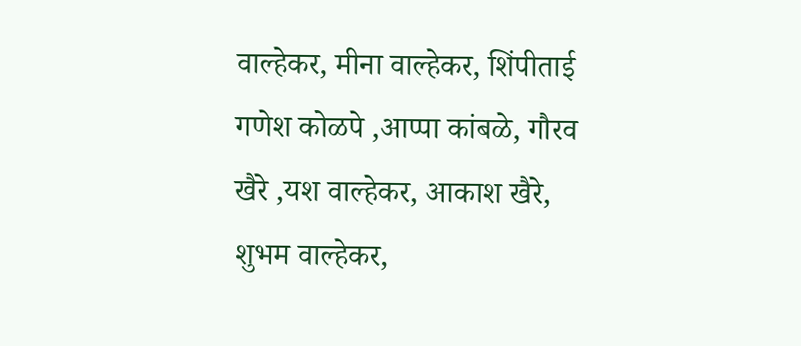वाल्हेकर, मीना वाल्हेकर, शिंपीताई गणेश कोळपे ,आप्पा कांबळे, गौरव खैरे ,यश वाल्हेकर, आकाश खैरे, शुभम वाल्हेकर,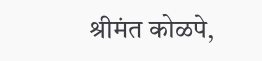श्रीमंत कोळपे,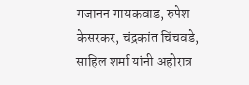गजानन गायकवाड, रुपेश केसरकर, चंद्रकांत चिंचवडे, साहिल शर्मा यांनी अहोरात्र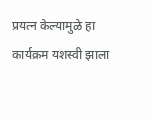प्रयत्न केल्यामुळे हा कार्यक्रम यशस्वी झाला